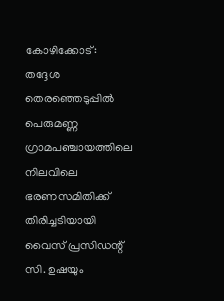കോഴിക്കോട്: തദ്ദേശ തെരഞ്ഞെടുപ്പിൽ പെരുമണ്ണ ഗ്രാമപഞ്ചായത്തിലെ നിലവിലെ ഭരണസമിതിക്ക് തിരിച്ചടിയായി വൈസ് പ്രസിഡന്റ് സി. ഉഷയും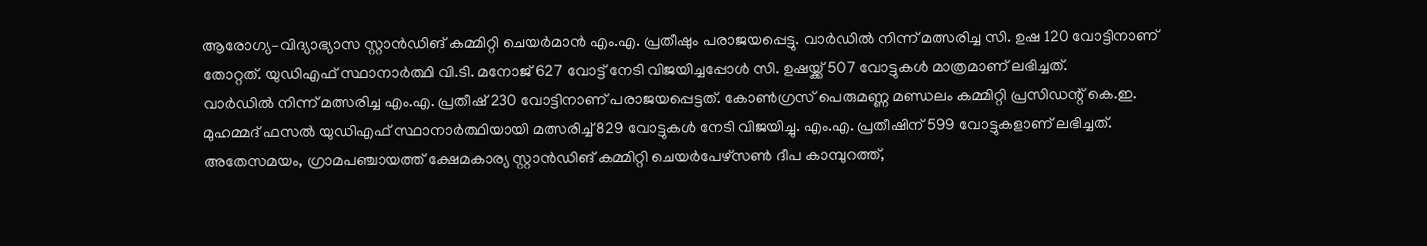ആരോഗ്യ–വിദ്യാഭ്യാസ സ്റ്റാൻഡിങ് കമ്മിറ്റി ചെയർമാൻ എം.എ. പ്രതീഷും പരാജയപ്പെട്ടു. വാർഡിൽ നിന്ന് മത്സരിച്ച സി. ഉഷ 120 വോട്ടിനാണ് തോറ്റത്. യുഡിഎഫ് സ്ഥാനാർത്ഥി വി.ടി. മനോജ് 627 വോട്ട് നേടി വിജയിച്ചപ്പോൾ സി. ഉഷയ്ക്ക് 507 വോട്ടുകൾ മാത്രമാണ് ലഭിച്ചത്.
വാർഡിൽ നിന്ന് മത്സരിച്ച എം.എ. പ്രതീഷ് 230 വോട്ടിനാണ് പരാജയപ്പെട്ടത്. കോൺഗ്രസ് പെരുമണ്ണ മണ്ഡലം കമ്മിറ്റി പ്രസിഡന്റ് കെ.ഇ. മുഹമ്മദ് ഫസൽ യുഡിഎഫ് സ്ഥാനാർത്ഥിയായി മത്സരിച്ച് 829 വോട്ടുകൾ നേടി വിജയിച്ചു. എം.എ. പ്രതീഷിന് 599 വോട്ടുകളാണ് ലഭിച്ചത്.
അതേസമയം, ഗ്രാമപഞ്ചായത്ത് ക്ഷേമകാര്യ സ്റ്റാൻഡിങ് കമ്മിറ്റി ചെയർപേഴ്സൺ ദീപ കാമ്പുറത്ത്,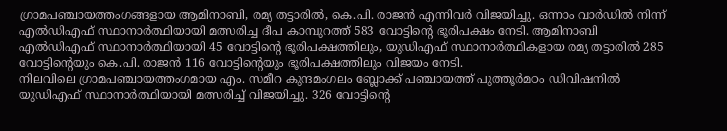ഗ്രാമപഞ്ചായത്തംഗങ്ങളായ ആമിനാബി, രമ്യ തട്ടാരിൽ, കെ.പി. രാജൻ എന്നിവർ വിജയിച്ചു. ഒന്നാം വാർഡിൽ നിന്ന് എൽഡിഎഫ് സ്ഥാനാർത്ഥിയായി മത്സരിച്ച ദീപ കാമ്പുറത്ത് 583 വോട്ടിന്റെ ഭൂരിപക്ഷം നേടി. ആമിനാബി എൽഡിഎഫ് സ്ഥാനാർത്ഥിയായി 45 വോട്ടിന്റെ ഭൂരിപക്ഷത്തിലും, യുഡിഎഫ് സ്ഥാനാർത്ഥികളായ രമ്യ തട്ടാരിൽ 285 വോട്ടിന്റെയും കെ.പി. രാജൻ 116 വോട്ടിന്റെയും ഭൂരിപക്ഷത്തിലും വിജയം നേടി.
നിലവിലെ ഗ്രാമപഞ്ചായത്തംഗമായ എം. സമീറ കുന്ദമംഗലം ബ്ലോക്ക് പഞ്ചായത്ത് പുത്തൂർമഠം ഡിവിഷനിൽ യുഡിഎഫ് സ്ഥാനാർത്ഥിയായി മത്സരിച്ച് വിജയിച്ചു. 326 വോട്ടിന്റെ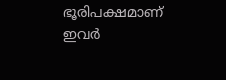ഭൂരിപക്ഷമാണ് ഇവർ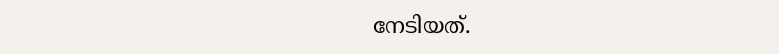നേടിയത്.